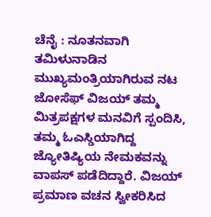ಚೆನೈ : ನೂತನವಾಗಿ ತಮಿಳುನಾಡಿನ ಮುಖ್ಯಮಂತ್ರಿಯಾಗಿರುವ ನಟ ಜೋಸೆಫ್ ವಿಜಯ್ ತಮ್ಮ ಮಿತ್ರಪಕ್ಷಗಳ ಮನವಿಗೆ ಸ್ಪಂದಿಸಿ, ತಮ್ಮ ಓಎಸ್ಡಿಯಾಗಿದ್ದ ಜ್ಯೋತಿಷ್ಯಿಯ ನೇಮಕವನ್ನು ವಾಪಸ್ ಪಡೆದಿದ್ದಾರೆ. ವಿಜಯ್ ಪ್ರಮಾಣ ವಚನ ಸ್ವೀಕರಿಸಿದ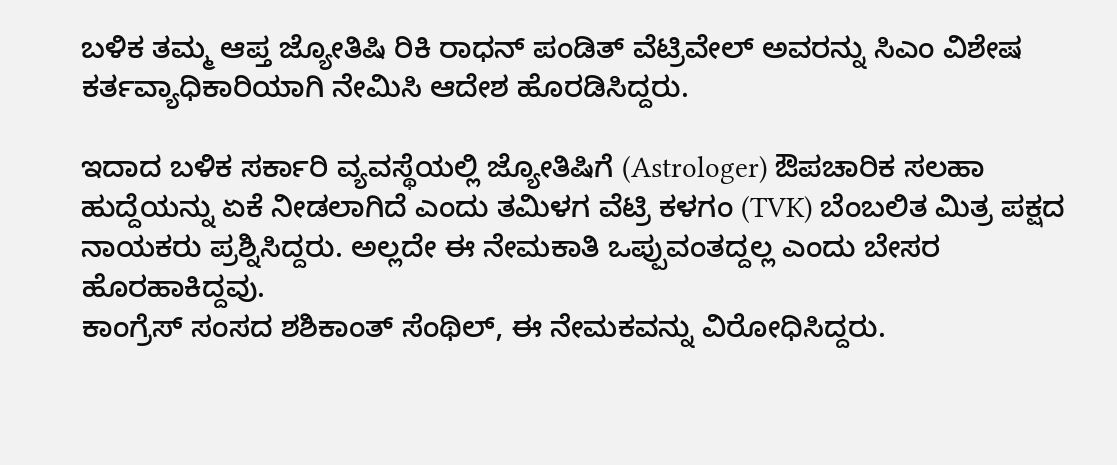ಬಳಿಕ ತಮ್ಮ ಆಪ್ತ ಜ್ಯೋತಿಷಿ ರಿಕಿ ರಾಧನ್ ಪಂಡಿತ್ ವೆಟ್ರಿವೇಲ್ ಅವರನ್ನು ಸಿಎಂ ವಿಶೇಷ ಕರ್ತವ್ಯಾಧಿಕಾರಿಯಾಗಿ ನೇಮಿಸಿ ಆದೇಶ ಹೊರಡಿಸಿದ್ದರು.

ಇದಾದ ಬಳಿಕ ಸರ್ಕಾರಿ ವ್ಯವಸ್ಥೆಯಲ್ಲಿ ಜ್ಯೋತಿಷಿಗೆ (Astrologer) ಔಪಚಾರಿಕ ಸಲಹಾ ಹುದ್ದೆಯನ್ನು ಏಕೆ ನೀಡಲಾಗಿದೆ ಎಂದು ತಮಿಳಗ ವೆಟ್ರಿ ಕಳಗಂ (TVK) ಬೆಂಬಲಿತ ಮಿತ್ರ ಪಕ್ಷದ ನಾಯಕರು ಪ್ರಶ್ನಿಸಿದ್ದರು. ಅಲ್ಲದೇ ಈ ನೇಮಕಾತಿ ಒಪ್ಪುವಂತದ್ದಲ್ಲ ಎಂದು ಬೇಸರ ಹೊರಹಾಕಿದ್ದವು.
ಕಾಂಗ್ರೆಸ್ ಸಂಸದ ಶಶಿಕಾಂತ್ ಸೆಂಥಿಲ್, ಈ ನೇಮಕವನ್ನು ವಿರೋಧಿಸಿದ್ದರು.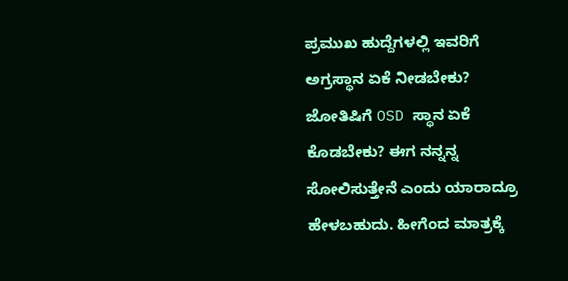ಪ್ರಮುಖ ಹುದ್ದೆಗಳಲ್ಲಿ ಇವರಿಗೆ ಅಗ್ರಸ್ಥಾನ ಏಕೆ ನೀಡಬೇಕು? ಜೋತಿಷಿಗೆ OSD ಸ್ಥಾನ ಏಕೆ ಕೊಡಬೇಕು? ಈಗ ನನ್ನನ್ನ ಸೋಲಿಸುತ್ತೇನೆ ಎಂದು ಯಾರಾದ್ರೂ ಹೇಳಬಹುದು. ಹೀಗೆಂದ ಮಾತ್ರಕ್ಕೆ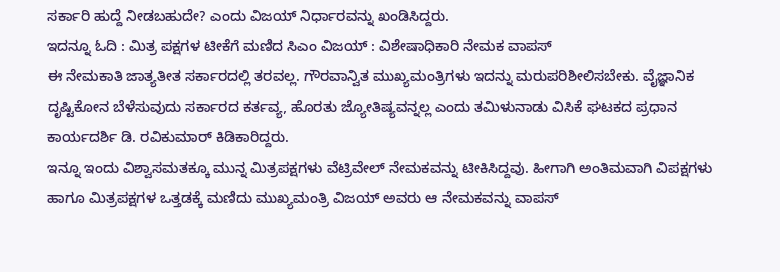ಸರ್ಕಾರಿ ಹುದ್ದೆ ನೀಡಬಹುದೇ? ಎಂದು ವಿಜಯ್ ನಿರ್ಧಾರವನ್ನು ಖಂಡಿಸಿದ್ದರು.
ಇದನ್ನೂ ಓದಿ : ಮಿತ್ರ ಪಕ್ಷಗಳ ಟೀಕೆಗೆ ಮಣಿದ ಸಿಎಂ ವಿಜಯ್ : ವಿಶೇಷಾಧಿಕಾರಿ ನೇಮಕ ವಾಪಸ್
ಈ ನೇಮಕಾತಿ ಜಾತ್ಯತೀತ ಸರ್ಕಾರದಲ್ಲಿ ತರವಲ್ಲ. ಗೌರವಾನ್ವಿತ ಮುಖ್ಯಮಂತ್ರಿಗಳು ಇದನ್ನು ಮರುಪರಿಶೀಲಿಸಬೇಕು. ವೈಜ್ಞಾನಿಕ ದೃಷ್ಟಿಕೋನ ಬೆಳೆಸುವುದು ಸರ್ಕಾರದ ಕರ್ತವ್ಯ, ಹೊರತು ಜ್ಯೋತಿಷ್ಯವನ್ನಲ್ಲ ಎಂದು ತಮಿಳುನಾಡು ವಿಸಿಕೆ ಘಟಕದ ಪ್ರಧಾನ ಕಾರ್ಯದರ್ಶಿ ಡಿ. ರವಿಕುಮಾರ್ ಕಿಡಿಕಾರಿದ್ದರು.
ಇನ್ನೂ ಇಂದು ವಿಶ್ವಾಸಮತಕ್ಕೂ ಮುನ್ನ ಮಿತ್ರಪಕ್ಷಗಳು ವೆಟ್ರಿವೇಲ್ ನೇಮಕವನ್ನು ಟೀಕಿಸಿದ್ದವು. ಹೀಗಾಗಿ ಅಂತಿಮವಾಗಿ ವಿಪಕ್ಷಗಳು ಹಾಗೂ ಮಿತ್ರಪಕ್ಷಗಳ ಒತ್ತಡಕ್ಕೆ ಮಣಿದು ಮುಖ್ಯಮಂತ್ರಿ ವಿಜಯ್ ಅವರು ಆ ನೇಮಕವನ್ನು ವಾಪಸ್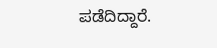ಪಡೆದಿದ್ದಾರೆ.